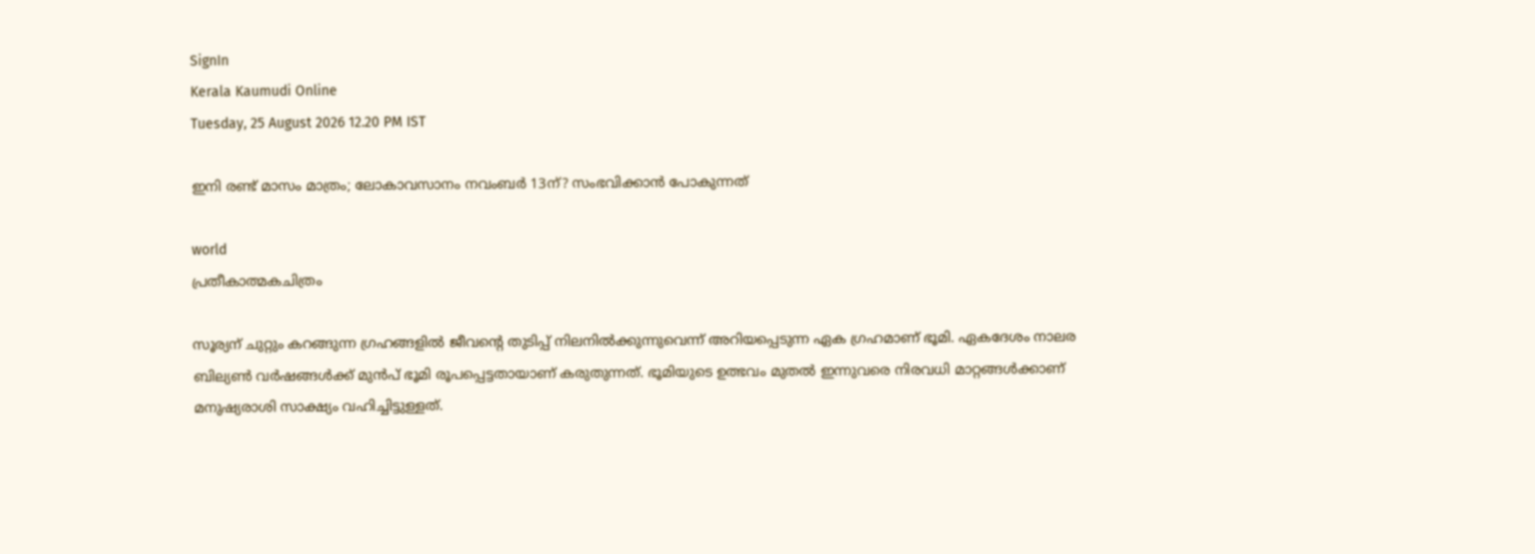SignIn
Kerala Kaumudi Online
Tuesday, 25 August 2026 12.20 PM IST

ഇനി രണ്ട് മാസം മാത്രം; ലോകാവസാനം നവംബർ 13ന്? സംഭവിക്കാൻ പോകുന്നത്

world
പ്രതീകാത്മകചിത്രം

സൂര്യന് ചുറ്റും കറങ്ങുന്ന ഗ്രഹങ്ങളിൽ ജീവന്റെ തുടിപ്പ് നിലനിൽക്കുന്നുവെന്ന് അറിയപ്പെടുന്ന ഏക ഗ്രഹമാണ് ഭൂമി. ഏകദേശം നാലര ബില്യൺ വർഷങ്ങൾക്ക് മുൻപ് ഭൂമി രൂപപ്പെട്ടതായാണ് കരുതുന്നത്. ഭൂമിയുടെ ഉത്ഭവം മുതൽ ഇന്നുവരെ നിരവധി മാറ്റങ്ങൾക്കാണ് മനുഷ്യരാശി സാക്ഷ്യം വഹിച്ചിട്ടുള്ളത്.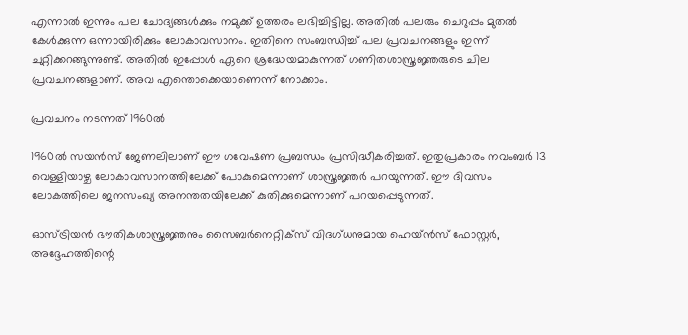എന്നാൽ ഇന്നും പല ചോദ്യങ്ങൾക്കും നമുക്ക് ഉത്തരം ലഭിച്ചിട്ടില്ല. അതിൽ പലരും ചെറുപ്പം മുതൽ കേൾക്കുന്ന ഒന്നായിരിക്കും ലോകാവസാനം. ഇതിനെ സംബന്ധിച്ച് പല പ്രവചനങ്ങളും ഇന്ന് ചുറ്റിക്കറങ്ങുന്നുണ്ട്. അതിൽ ഇപ്പോൾ ഏറെ ശ്രദ്ധേയമാകുന്നത് ഗണിതശാസ്ത്രജ്ഞരുടെ ചില പ്രവചനങ്ങളാണ്. അവ എന്തൊക്കെയാണെന്ന് നോക്കാം.

പ്രവചനം നടന്നത് 1960ൽ

1960ൽ സയൻസ് ജേണലിലാണ് ഈ ഗവേഷണ പ്രബന്ധം പ്രസിദ്ധീകരിച്ചത്. ഇതുപ്രകാരം നവംബർ 13 വെള്ളിയാഴ്ച ലോകാവസാനത്തിലേക്ക് പോകുമെന്നാണ് ശാസ്ത്രജ്ഞർ പറയുന്നത്. ഈ ദിവസം ലോകത്തിലെ ജനസംഖ്യ അനന്തതയിലേക്ക് കുതിക്കുമെന്നാണ് പറയപ്പെടുന്നത്.

ഓസ്ട്രിയൻ ഭൗതികശാസ്ത്രജ്ഞനും സൈബർനെറ്റിക്സ് വിദഗ്ധനുമായ ഹെയ്ൻസ് ഫോസ്റ്റർ, അദ്ദേഹത്തിന്റെ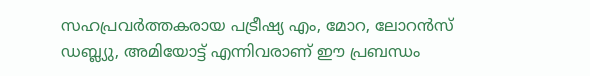സഹപ്രവർത്തകരായ പട്രീഷ്യ എം, മോറ, ലോറൻസ് ഡബ്ല്യു, അമിയോട്ട് എന്നിവരാണ് ഈ പ്രബന്ധം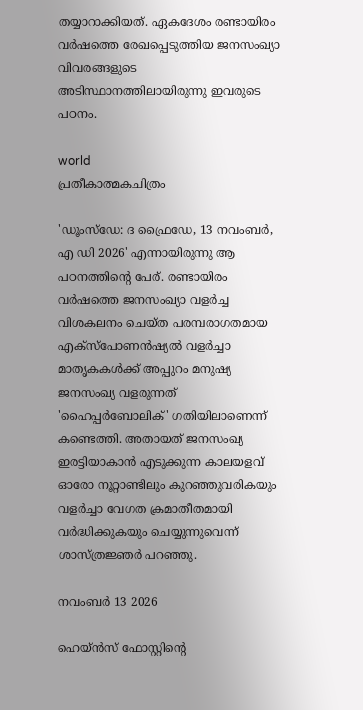തയ്യാറാക്കിയത്. ഏകദേശം രണ്ടായിരം വർഷത്തെ രേഖപ്പെടുത്തിയ ജനസംഖ്യാ വിവരങ്ങളുടെ അടിസ്ഥാനത്തിലായിരുന്നു ഇവരുടെ പഠനം.

world
പ്രതീകാത്മകചിത്രം

'ഡൂംസ്ഡേ: ദ ഫ്രൈഡേ, 13 നവംബർ, എ ഡി 2026' എന്നായിരുന്നു ആ പഠനത്തിന്റെ പേര്. രണ്ടായിരം വർഷത്തെ ജനസംഖ്യാ വളർച്ച വിശകലനം ചെയ്ത പരമ്പരാഗതമായ എക്സ്‌പോണൻഷ്യൽ വളർച്ചാ മാതൃകകൾക്ക് അപ്പുറം മനുഷ്യ ജനസംഖ്യ വളരുന്നത് 'ഹൈപ്പർബോലിക്' ഗതിയിലാണെന്ന് കണ്ടെത്തി. അതായത് ജനസംഖ്യ ഇരട്ടിയാകാൻ എടുക്കുന്ന കാലയളവ് ഓരോ നൂറ്റാണ്ടിലും കുറഞ്ഞുവരികയും വളർച്ചാ വേഗത ക്രമാതീതമായി വർദ്ധിക്കുകയും ചെയ്യുന്നുവെന്ന് ശാസ്ത്രജ്ഞർ പറഞ്ഞു.

നവംബർ 13 2026

ഹെയ്ൻസ് ഫോസ്റ്റിന്റെ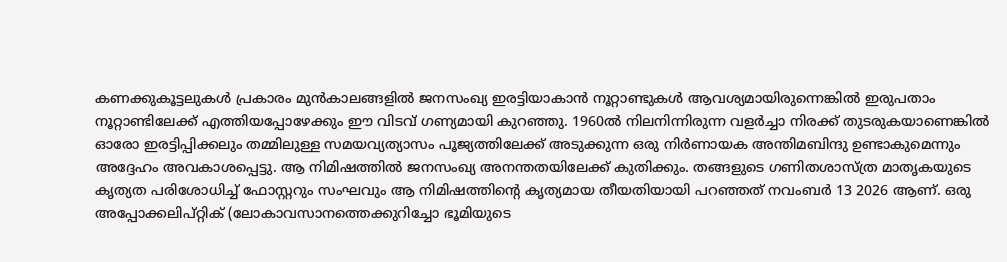കണക്കുകൂട്ടലുകൾ പ്രകാരം മുൻകാലങ്ങളിൽ ജനസംഖ്യ ഇരട്ടിയാകാൻ നൂറ്റാണ്ടുകൾ ആവശ്യമായിരുന്നെങ്കിൽ ഇരുപതാം നൂറ്റാണ്ടിലേക്ക് എത്തിയപ്പോഴേക്കും ഈ വിടവ് ഗണ്യമായി കുറഞ്ഞു. 1960ൽ നിലനിന്നിരുന്ന വളർച്ചാ നിരക്ക് തുടരുകയാണെങ്കിൽ ഓരോ ഇരട്ടിപ്പിക്കലും തമ്മിലുള്ള സമയവ്യത്യാസം പൂജ്യത്തിലേക്ക് അടുക്കുന്ന ഒരു നിർണായക അന്തിമബിന്ദു ഉണ്ടാകുമെന്നും അദ്ദേഹം അവകാശപ്പെട്ടു. ആ നിമിഷത്തിൽ ജനസംഖ്യ അനന്തതയിലേക്ക് കുതിക്കും. തങ്ങളുടെ ഗണിതശാസ്ത്ര മാതൃകയുടെ കൃത്യത പരിശോധിച്ച് ഫോസ്റ്ററും സംഘവും ആ നിമിഷത്തിന്റെ കൃത്യമായ തീയതിയായി പറഞ്ഞത് നവംബർ 13 2026 ആണ്. ഒരു അപ്പോക്കലിപ്റ്റിക് (ലോകാവസാനത്തെക്കുറിച്ചോ ഭൂമിയുടെ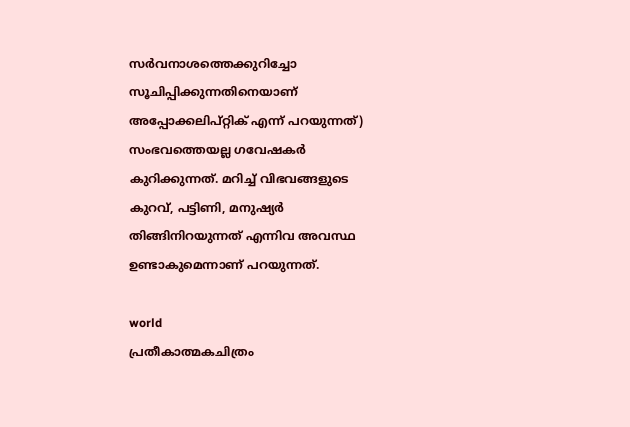സർവനാശത്തെക്കുറിച്ചോ സൂചിപ്പിക്കുന്നതിനെയാണ് അപ്പോക്കലിപ്റ്റിക് എന്ന് പറയുന്നത്) സംഭവത്തെയല്ല ഗവേഷകർ കുറിക്കുന്നത്. മറിച്ച് വിഭവങ്ങളുടെ കുറവ്, പട്ടിണി, മനുഷ്യർ തിങ്ങിനിറയുന്നത് എന്നിവ അവസ്ഥ ഉണ്ടാകുമെന്നാണ് പറയുന്നത്.

world
പ്രതീകാത്മകചിത്രം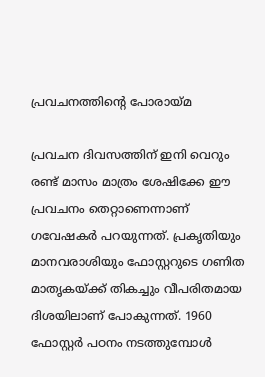പ്രവചനത്തിന്റെ പോരായ്മ

പ്രവചന ദിവസത്തിന് ഇനി വെറും രണ്ട് മാസം മാത്രം ശേഷിക്കേ ഈ പ്രവചനം തെറ്റാണെന്നാണ് ഗവേഷകർ പറയുന്നത്. പ്രകൃതിയും മാനവരാശിയും ഫോസ്റ്ററുടെ ഗണിത മാതൃകയ്ക്ക് തികച്ചും വീപരിതമായ ദിശയിലാണ് പോകുന്നത്. 1960 ഫോസ്റ്റർ പഠനം നടത്തുമ്പോൾ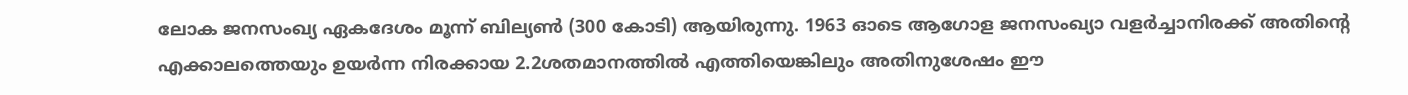ലോക ജനസംഖ്യ ഏകദേശം മൂന്ന് ബില്യൺ (300 കോടി) ആയിരുന്നു. 1963 ഓടെ ആഗോള ജനസംഖ്യാ വളർച്ചാനിരക്ക് അതിന്റെ എക്കാലത്തെയും ഉയർന്ന നിരക്കായ 2.2ശതമാനത്തിൽ എത്തിയെങ്കിലും അതിനുശേഷം ഈ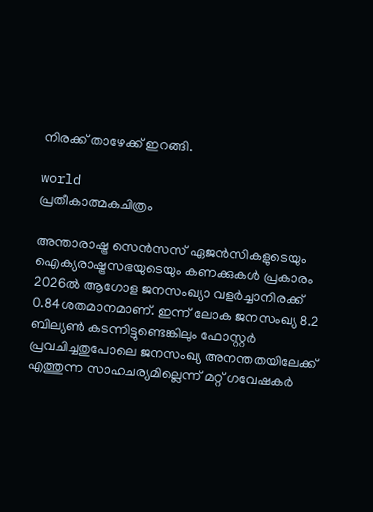നിരക്ക് താഴേക്ക് ഇറങ്ങി.

world
പ്രതീകാത്മകചിത്രം

അന്താരാഷ്ട്ര സെൻസസ് ഏജൻസികളുടെയും ഐക്യരാഷ്ട്രസഭയുടെയും കണക്കുകൾ പ്രകാരം 2026ൽ ആഗോള ജനസംഖ്യാ വളർച്ചാനിരക്ക് 0.84ശതമാനമാണ്. ഇന്ന് ലോക ജനസംഖ്യ 8.2 ബില്യൺ കടന്നിട്ടുണ്ടെങ്കിലും ഫോസ്റ്റർ പ്രവചിച്ചതുപോലെ ജനസംഖ്യ അനന്തതയിലേക്ക് എത്തുന്ന സാഹചര്യമില്ലെന്ന് മറ്റ് ഗവേഷകർ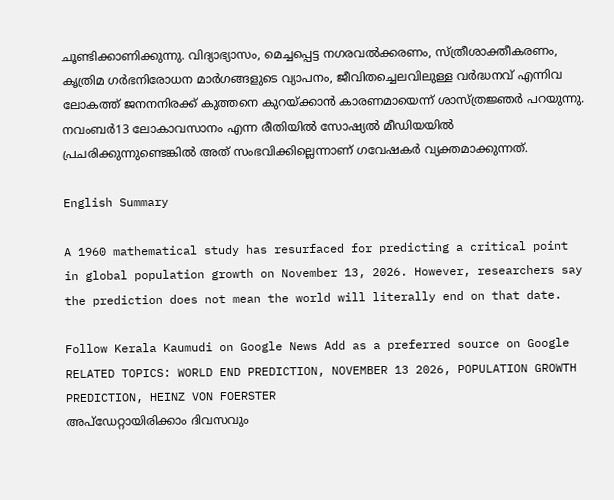ചൂണ്ടിക്കാണിക്കുന്നു. വിദ്യാഭ്യാസം, മെച്ചപ്പെട്ട നഗരവൽക്കരണം, സ്ത്രീശാക്തീകരണം, കൃത്രിമ ഗർഭനിരോധന മാർഗങ്ങളുടെ വ്യാപനം, ജീവിതച്ചെലവിലുള്ള വർദ്ധനവ് എന്നിവ ലോകത്ത് ജനനനിരക്ക് കുത്തനെ കുറയ്ക്കാൻ കാരണമായെന്ന് ശാസ്ത്രജ്ഞർ പറയുന്നു. നവംബർ13 ലോകാവസാനം എന്ന രീതിയിൽ സോഷ്യൽ മീഡിയയിൽ പ്രചരിക്കുന്നുണ്ടെങ്കിൽ അത് സംഭവിക്കില്ലെന്നാണ് ഗവേഷകർ വ്യക്തമാക്കുന്നത്.

English Summary

A 1960 mathematical study has resurfaced for predicting a critical point in global population growth on November 13, 2026. However, researchers say the prediction does not mean the world will literally end on that date.

Follow Kerala Kaumudi on Google News Add as a preferred source on Google
RELATED TOPICS: WORLD END PREDICTION, NOVEMBER 13 2026, POPULATION GROWTH PREDICTION, HEINZ VON FOERSTER
അപ്ഡേറ്റായിരിക്കാം ദിവസവും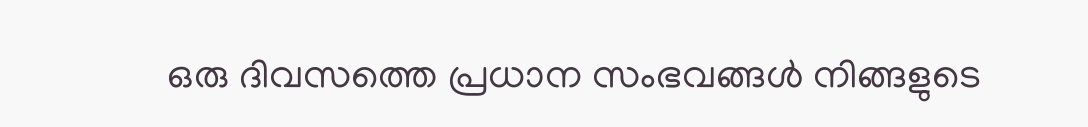ഒരു ദിവസത്തെ പ്രധാന സംഭവങ്ങൾ നിങ്ങളുടെ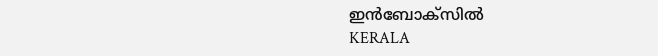ഇൻബോക്സിൽ
KERALA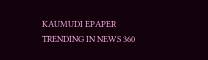KAUMUDI EPAPER
TRENDING IN NEWS 360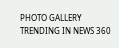PHOTO GALLERY
TRENDING IN NEWS 360